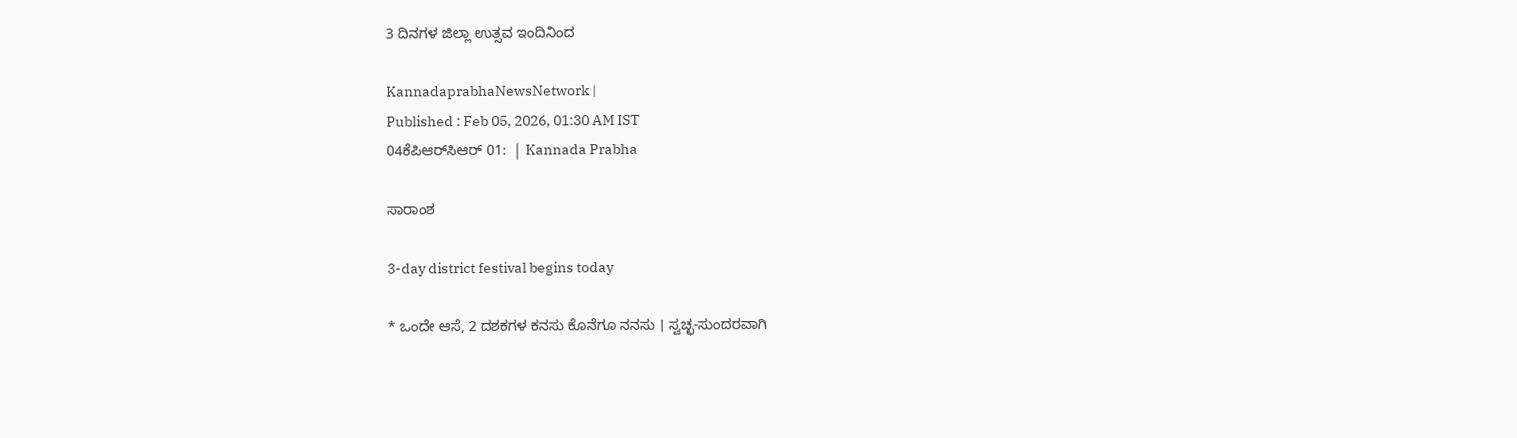3 ದಿನಗಳ ಜಿಲ್ಲಾ ಉತ್ಸವ ಇಂದಿನಿಂದ

KannadaprabhaNewsNetwork |
Published : Feb 05, 2026, 01:30 AM IST
04ಕೆಪಿಆರ್‌ಸಿಆರ್ 01:  | Kannada Prabha

ಸಾರಾಂಶ

3-day district festival begins today

* ಒಂದೇ ಆಸೆ, 2 ದಶಕಗಳ ಕನಸು ಕೊನೆಗೂ ನನಸು । ಸ್ವಚ್ಛ-ಸುಂದರವಾಗಿ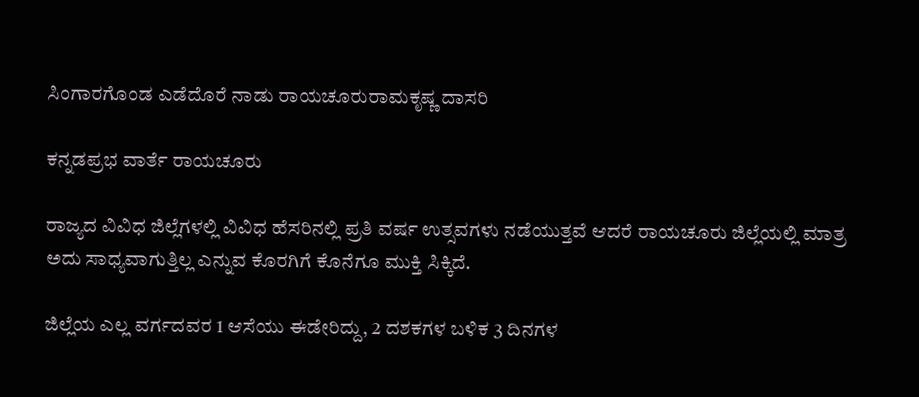ಸಿಂಗಾರಗೊಂಡ ಎಡೆದೊರೆ ನಾಡು ರಾಯಚೂರುರಾಮಕೃಷ್ಣ ದಾಸರಿ

ಕನ್ನಡಪ್ರಭ ವಾರ್ತೆ ರಾಯಚೂರು

ರಾಜ್ಯದ ವಿವಿಧ ಜಿಲ್ಲೆಗಳಲ್ಲಿ ವಿವಿಧ ಹೆಸರಿನಲ್ಲಿ ಪ್ರತಿ ವರ್ಷ ಉತ್ಸವಗಳು ನಡೆಯುತ್ತವೆ ಆದರೆ ರಾಯಚೂರು ಜಿಲ್ಲೆಯಲ್ಲಿ ಮಾತ್ರ ಅದು ಸಾಧ್ಯವಾಗುತ್ತಿಲ್ಲ ಎನ್ನುವ ಕೊರಗಿಗೆ ಕೊನೆಗೂ ಮುಕ್ತಿ ಸಿಕ್ಕಿದೆ.

ಜಿಲ್ಲೆಯ ಎಲ್ಲ ವರ್ಗದವರ 1 ಆಸೆಯು ಈಡೇರಿದ್ದು, 2 ದಶಕಗಳ ಬಳಿಕ 3 ದಿನಗಳ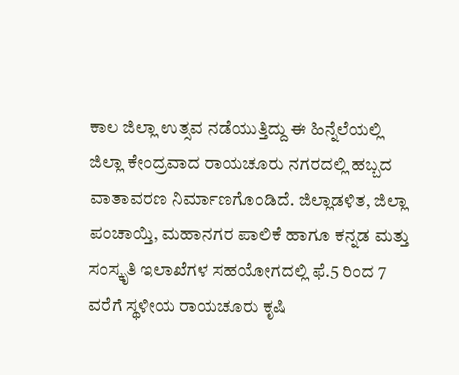ಕಾಲ ಜಿಲ್ಲಾ ಉತ್ಸವ ನಡೆಯುತ್ತಿದ್ದು ಈ ಹಿನ್ನೆಲೆಯಲ್ಲಿ ಜಿಲ್ಲಾ ಕೇಂದ್ರವಾದ ರಾಯಚೂರು ನಗರದಲ್ಲಿ ಹಬ್ಬದ ವಾತಾವರಣ ನಿರ್ಮಾಣಗೊಂಡಿದೆ. ಜಿಲ್ಲಾಡಳಿತ, ಜಿಲ್ಲಾ ಪಂಚಾಯ್ತಿ, ಮಹಾನಗರ ಪಾಲಿಕೆ ಹಾಗೂ ಕನ್ನಡ ಮತ್ತು ಸಂಸ್ಕೃತಿ ಇಲಾಖೆಗಳ ಸಹಯೋಗದಲ್ಲಿ ಫೆ.5 ರಿಂದ 7 ವರೆಗೆ ಸ್ಥಳೀಯ ರಾಯಚೂರು ಕೃಷಿ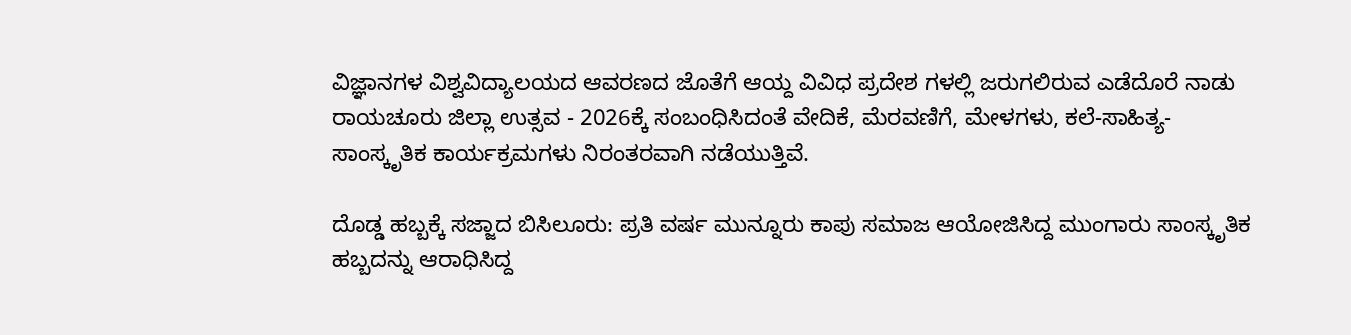ವಿಜ್ಞಾನಗಳ ವಿಶ್ವವಿದ್ಯಾಲಯದ ಆವರಣದ ಜೊತೆಗೆ ಆಯ್ದ ವಿವಿಧ ಪ್ರದೇಶ ಗಳಲ್ಲಿ ಜರುಗಲಿರುವ ಎಡೆದೊರೆ ನಾಡು ರಾಯಚೂರು ಜಿಲ್ಲಾ ಉತ್ಸವ - 2026ಕ್ಕೆ ಸಂಬಂಧಿಸಿದಂತೆ ವೇದಿಕೆ, ಮೆರವಣಿಗೆ, ಮೇಳಗಳು, ಕಲೆ-ಸಾಹಿತ್ಯ-ಸಾಂಸ್ಕೃತಿಕ ಕಾರ್ಯಕ್ರಮಗಳು ನಿರಂತರವಾಗಿ ನಡೆಯುತ್ತಿವೆ.

ದೊಡ್ಡ ಹಬ್ಬಕ್ಕೆ ಸಜ್ಜಾದ ಬಿಸಿಲೂರು: ಪ್ರತಿ ವರ್ಷ ಮುನ್ನೂರು ಕಾಪು ಸಮಾಜ ಆಯೋಜಿಸಿದ್ದ ಮುಂಗಾರು ಸಾಂಸ್ಕೃತಿಕ ಹಬ್ಬದನ್ನು ಆರಾಧಿಸಿದ್ದ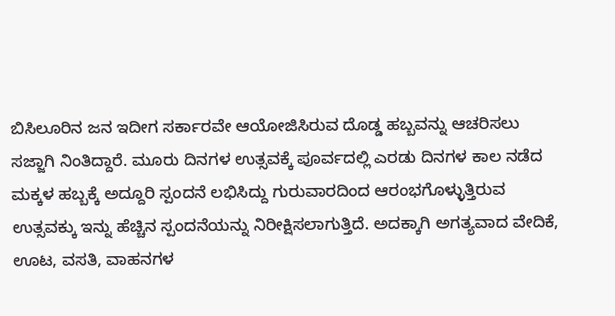ಬಿಸಿಲೂರಿನ ಜನ ಇದೀಗ ಸರ್ಕಾರವೇ ಆಯೋಜಿಸಿರುವ ದೊಡ್ಡ ಹಬ್ಬವನ್ನು ಆಚರಿಸಲು ಸಜ್ಜಾಗಿ ನಿಂತಿದ್ದಾರೆ. ಮೂರು ದಿನಗಳ ಉತ್ಸವಕ್ಕೆ ಪೂರ್ವದಲ್ಲಿ ಎರಡು ದಿನಗಳ ಕಾಲ ನಡೆದ ಮಕ್ಕಳ ಹಬ್ಬಕ್ಕೆ ಅದ್ದೂರಿ ಸ್ಪಂದನೆ ಲಭಿಸಿದ್ದು ಗುರುವಾರದಿಂದ ಆರಂಭಗೊಳ್ಳುತ್ತಿರುವ ಉತ್ಸವಕ್ಕು ಇನ್ನು ಹೆಚ್ಚಿನ ಸ್ಪಂದನೆಯನ್ನು ನಿರೀಕ್ಷಿಸಲಾಗುತ್ತಿದೆ. ಅದಕ್ಕಾಗಿ ಅಗತ್ಯವಾದ ವೇದಿಕೆ, ಊಟ, ವಸತಿ, ವಾಹನಗಳ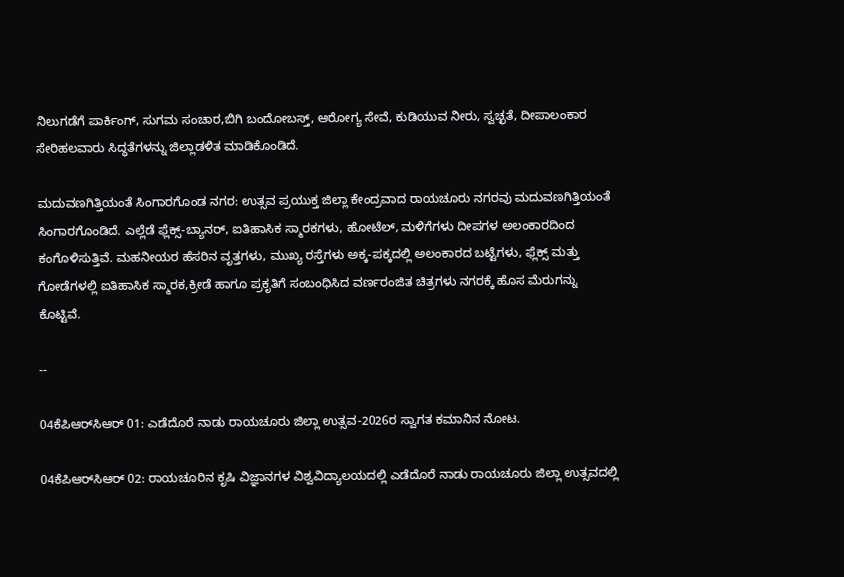ನಿಲುಗಡೆಗೆ ಪಾರ್ಕಿಂಗ್‌, ಸುಗಮ ಸಂಚಾರ,ಬಿಗಿ ಬಂದೋಬಸ್ತ್‌, ಆರೋಗ್ಯ ಸೇವೆ, ಕುಡಿಯುವ ನೀರು, ಸ್ವಚ್ಛತೆ, ದೀಪಾಲಂಕಾರ ಸೇರಿಹಲವಾರು ಸಿದ್ಧತೆಗಳನ್ನು ಜಿಲ್ಲಾಡಳಿತ ಮಾಡಿಕೊಂಡಿದೆ.

ಮದುವಣಗಿತ್ತಿಯಂತೆ ಸಿಂಗಾರಗೊಂಡ ನಗರ: ಉತ್ಸವ ಪ್ರಯುಕ್ತ ಜಿಲ್ಲಾ ಕೇಂದ್ರವಾದ ರಾಯಚೂರು ನಗರವು ಮದುವಣಗಿತ್ತಿಯಂತೆ ಸಿಂಗಾರಗೊಂಡಿದೆ. ಎಲ್ಲೆಡೆ ಫ್ಲೆಕ್ಸ್‌-ಬ್ಯಾನರ್, ಐತಿಹಾಸಿಕ ಸ್ಮಾರಕಗಳು, ಹೋಟೆಲ್, ಮಳಿಗೆಗಳು ದೀಪಗಳ ಅಲಂಕಾರದಿಂದ ಕಂಗೊಳಿಸುತ್ತಿವೆ. ಮಹನೀಯರ ಹೆಸರಿನ ವೃತ್ತಗಳು, ಮುಖ್ಯ ರಸ್ತೆಗಳು ಅಕ್ಕ-ಪಕ್ಕದಲ್ಲಿ ಅಲಂಕಾರದ ಬಟ್ಟೆಗಳು, ಫ್ಲೆಕ್ಸ್‌ ಮತ್ತು ಗೋಡೆಗಳಲ್ಲಿ ಐತಿಹಾಸಿಕ ಸ್ಮಾರಕ,ಕ್ರೀಡೆ ಹಾಗೂ ಪ್ರಕೃತಿಗೆ ಸಂಬಂಧಿಸಿದ ವರ್ಣರಂಜಿತ ಚಿತ್ರಗಳು ನಗರಕ್ಕೆ ಹೊಸ ಮೆರುಗನ್ನು ಕೊಟ್ಟಿವೆ.

--

04ಕೆಪಿಆರ್‌ಸಿಆರ್ 01: ಎಡೆದೊರೆ ನಾಡು ರಾಯಚೂರು ಜಿಲ್ಲಾ ಉತ್ಸವ-2026ರ ಸ್ವಾಗತ ಕಮಾನಿನ ನೋಟ.

04ಕೆಪಿಆರ್‌ಸಿಆರ್ 02: ರಾಯಚೂರಿನ ಕೃಷಿ ವಿಜ್ಞಾನಗಳ ವಿಶ್ವವಿದ್ಯಾಲಯದಲ್ಲಿ ಎಡೆದೊರೆ ನಾಡು ರಾಯಚೂರು ಜಿಲ್ಲಾ ಉತ್ಸವದಲ್ಲಿ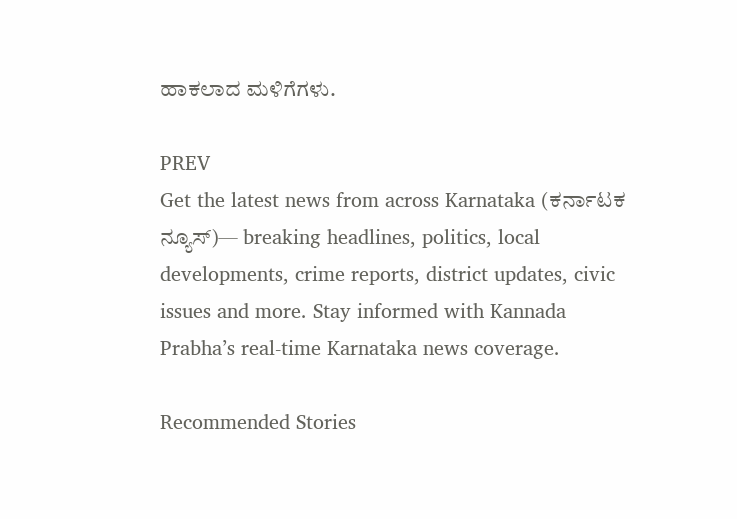ಹಾಕಲಾದ ಮಳಿಗೆಗಳು.

PREV
Get the latest news from across Karnataka (ಕರ್ನಾಟಕ ನ್ಯೂಸ್)— breaking headlines, politics, local developments, crime reports, district updates, civic issues and more. Stay informed with Kannada Prabha’s real‑time Karnataka news coverage.

Recommended Stories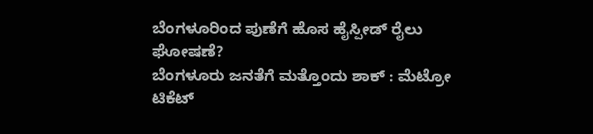ಬೆಂಗಳೂರಿಂದ ಪುಣೆಗೆ ಹೊಸ ಹೈಸ್ಪೀಡ್‌ ರೈಲು ಘೋಷಣೆ?
ಬೆಂಗಳೂರು ಜನತೆಗೆ ಮತ್ತೊಂದು ಶಾಕ್ : ಮೆಟ್ರೋ ಟಿಕೆಟ್‌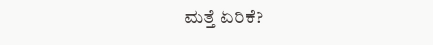ಮತ್ತೆ ಏರಿಕೆ?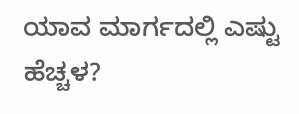ಯಾವ ಮಾರ್ಗದಲ್ಲಿ ಎಷ್ಟು ಹೆಚ್ಚಳ?